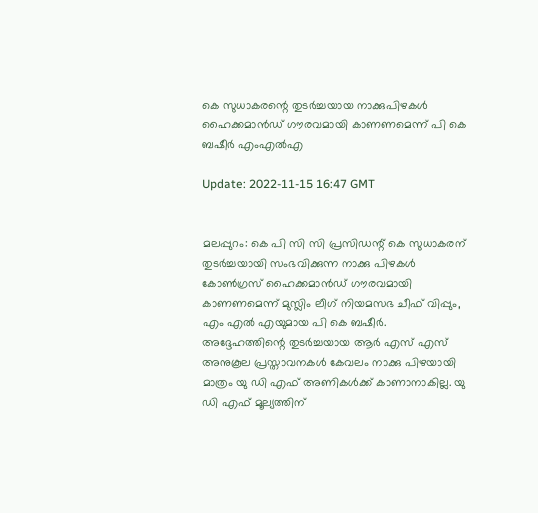കെ സുധാകരന്റെ തുടര്‍ച്ചയായ നാക്കുപിഴകള്‍ ഹൈക്കമാന്‍ഡ് ഗൗരവമായി കാണണമെന്ന് പി കെ ബഷീര്‍ എംഎല്‍എ

Update: 2022-11-15 16:47 GMT


മലപ്പുറം: കെ പി സി സി പ്രസിഡന്റ് കെ സുധാകരന് തുടര്‍ച്ചയായി സംഭവിക്കുന്ന നാക്കു പിഴകള്‍ കോണ്‍ഗ്രസ് ഹൈക്കമാന്‍ഡ് ഗൗരവമായി കാണണമെന്ന് മുസ്ലിം ലീഗ് നിയമസഭ ചീഫ് വിപ്പും, എം എല്‍ എയുമായ പി കെ ബഷീര്‍. അദ്ദേഹത്തിന്റെ തുടര്‍ച്ചയായ ആര്‍ എസ് എസ് അനുകൂല പ്രസ്താവനകള്‍ കേവലം നാക്കു പിഴയായി മാത്രം യു ഡി എഫ് അണികള്‍ക്ക് കാണാനാകില്ല. യു ഡി എഫ് മൂല്യത്തിന്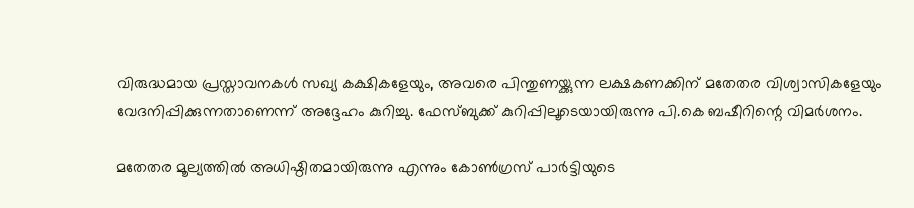വിരുദ്ധമായ പ്രസ്താവനകള്‍ സഖ്യ കക്ഷികളേയും, അവരെ പിന്തുണയ്ക്കുന്ന ലക്ഷകണക്കിന് മതേതര വിശ്വാസികളേയും വേദനിപ്പിക്കുന്നതാണെന്ന് അദ്ദേഹം കുറിച്ചു. ഫേസ്ബുക്ക് കുറിപ്പിലൂടെയായിരുന്നു പി.കെ ബഷീറിന്റെ വിമർശനം.

മതേതര മൂല്യത്തില്‍ അധിഷ്ഠിതമായിരുന്നു എന്നും കോണ്‍ഗ്രസ് പാര്‍ട്ടിയുടെ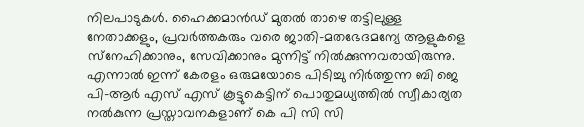നിലപാടുകള്‍. ഹൈക്കമാന്‍ഡ് മുതല്‍ താഴെ തട്ടിലുള്ള നേതാക്കളും, പ്രവര്‍ത്തകരും വരെ ജാതി-മതഭേദമന്യേ ആളുകളെ സ്‌നേഹിക്കാനും, സേവിക്കാനും മുന്നിട്ട് നില്‍ക്കുന്നവരായിരുന്നു. എന്നാല്‍ ഇന്ന് കേരളം ഒരുമയോടെ പിടിച്ചു നിര്‍ത്തുന്ന ബി ജെ പി-ആര്‍ എസ് എസ് കൂട്ടുകെട്ടിന് പൊതുമധ്യത്തില്‍ സ്വീകാര്യത നല്‍കുന്ന പ്രസ്താവനകളാണ് കെ പി സി സി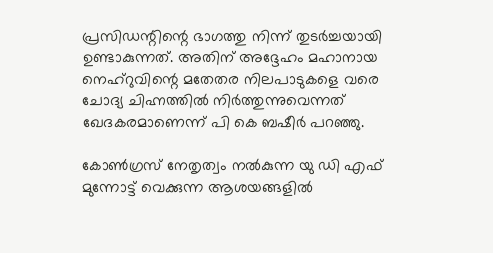പ്രസിഡന്റിന്റെ ഭാഗത്തു നിന്ന് തുടര്‍ച്ചയായി ഉണ്ടാകുന്നത്. അതിന് അദ്ദേഹം മഹാനായ നെഹ്‌റുവിന്റെ മതേതര നിലപാടുകളെ വരെ ചോദ്യ ചിഹ്നത്തില്‍ നിര്‍ത്തുന്നുവെന്നത് ഖേദകരമാണെന്ന് പി കെ ബഷീര്‍ പറഞ്ഞു.

കോണ്‍ഗ്രസ് നേതൃത്വം നല്‍കുന്ന യു ഡി എഫ് മുന്നോട്ട് വെക്കുന്ന ആശയങ്ങളില്‍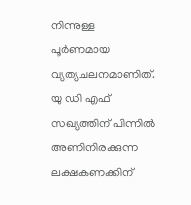നിന്നുള്ള പൂര്‍ണമായ വ്യത്യചലനമാണിത്. യു ഡി എഫ് സഖ്യത്തിന് പിന്നില്‍ അണിനിരക്കുന്ന ലക്ഷകണക്കിന്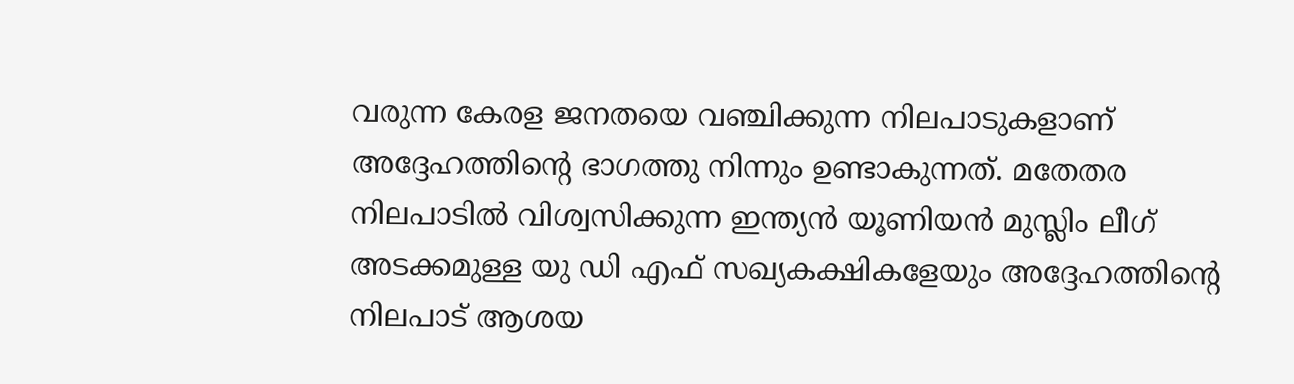വരുന്ന കേരള ജനതയെ വഞ്ചിക്കുന്ന നിലപാടുകളാണ് അദ്ദേഹത്തിന്റെ ഭാഗത്തു നിന്നും ഉണ്ടാകുന്നത്. മതേതര നിലപാടില്‍ വിശ്വസിക്കുന്ന ഇന്ത്യന്‍ യൂണിയന്‍ മുസ്ലിം ലീഗ് അടക്കമുള്ള യു ഡി എഫ് സഖ്യകക്ഷികളേയും അദ്ദേഹത്തിന്റെ നിലപാട് ആശയ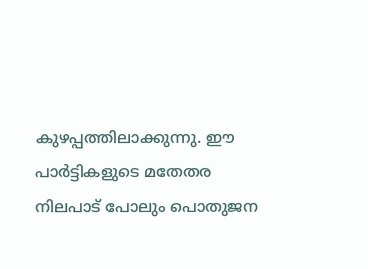കുഴപ്പത്തിലാക്കുന്നു. ഈ പാര്‍ട്ടികളുടെ മതേതര നിലപാട് പോലും പൊതുജന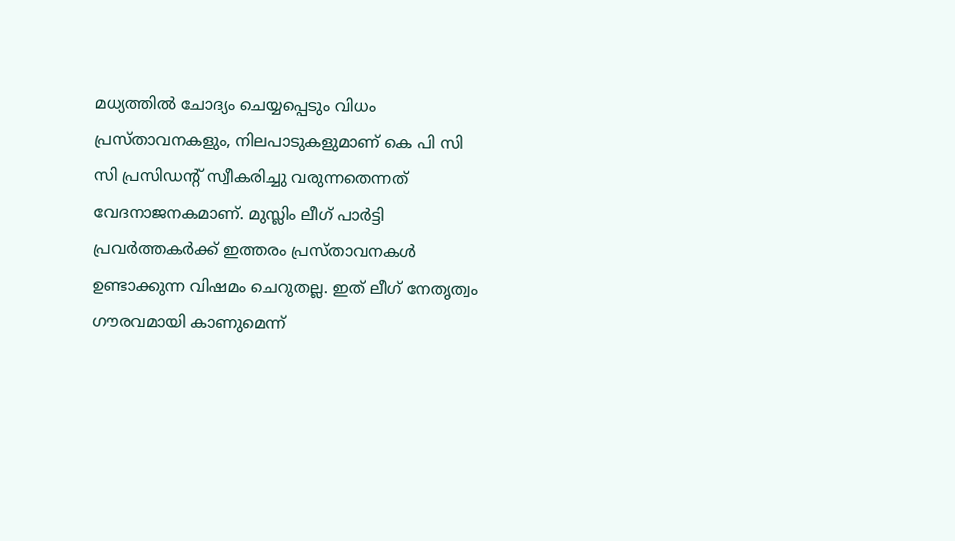മധ്യത്തില്‍ ചോദ്യം ചെയ്യപ്പെടും വിധം പ്രസ്താവനകളും, നിലപാടുകളുമാണ് കെ പി സി സി പ്രസിഡന്റ് സ്വീകരിച്ചു വരുന്നതെന്നത് വേദനാജനകമാണ്. മുസ്ലിം ലീഗ് പാര്‍ട്ടി പ്രവര്‍ത്തകര്‍ക്ക് ഇത്തരം പ്രസ്താവനകള്‍ ഉണ്ടാക്കുന്ന വിഷമം ചെറുതല്ല. ഇത് ലീഗ് നേതൃത്വം ഗൗരവമായി കാണുമെന്ന്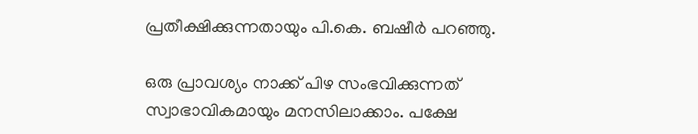പ്രതീക്ഷിക്കുന്നതായും പി.കെ. ബഷീര്‍ പറഞ്ഞു.

ഒരു പ്രാവശ്യം നാക്ക് പിഴ സംഭവിക്കുന്നത് സ്വാഭാവികമായും മനസിലാക്കാം. പക്ഷേ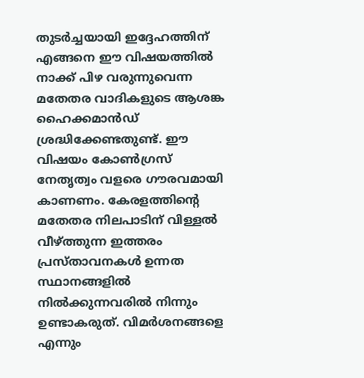തുടര്‍ച്ചയായി ഇദ്ദേഹത്തിന് എങ്ങനെ ഈ വിഷയത്തില്‍ നാക്ക് പിഴ വരുന്നുവെന്ന മതേതര വാദികളുടെ ആശങ്ക ഹൈക്കമാന്‍ഡ് ശ്രദ്ധിക്കേണ്ടതുണ്ട്. ഈ വിഷയം കോണ്‍ഗ്രസ് നേതൃത്വം വളരെ ഗൗരവമായി കാണണം. കേരളത്തിന്റെ മതേതര നിലപാടിന് വിള്ളല്‍ വീഴ്ത്തുന്ന ഇത്തരം പ്രസ്താവനകള്‍ ഉന്നത സ്ഥാനങ്ങളില്‍ നില്‍ക്കുന്നവരില്‍ നിന്നും ഉണ്ടാകരുത്. വിമര്‍ശനങ്ങളെ എന്നും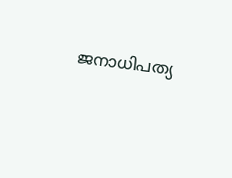ജനാധിപത്യ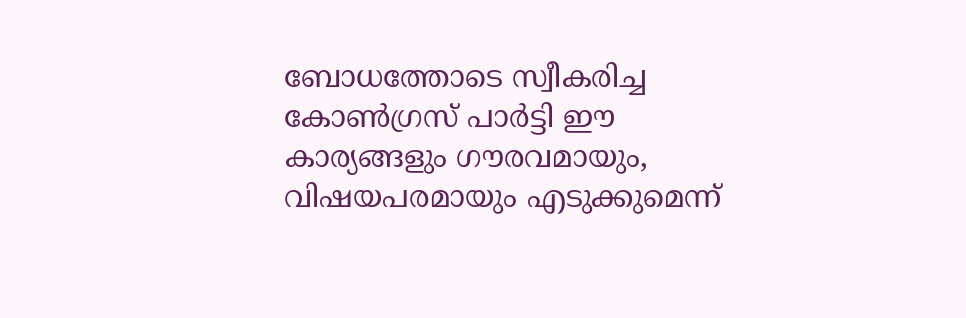ബോധത്തോടെ സ്വീകരിച്ച കോണ്‍ഗ്രസ് പാര്‍ട്ടി ഈ കാര്യങ്ങളും ഗൗരവമായും, വിഷയപരമായും എടുക്കുമെന്ന്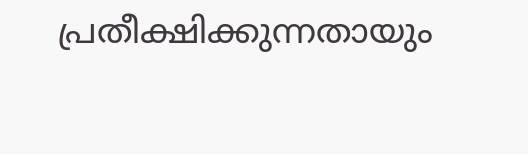പ്രതീക്ഷിക്കുന്നതായും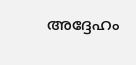അദ്ദേഹം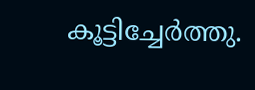കൂട്ടിച്ചേര്‍ത്തു.